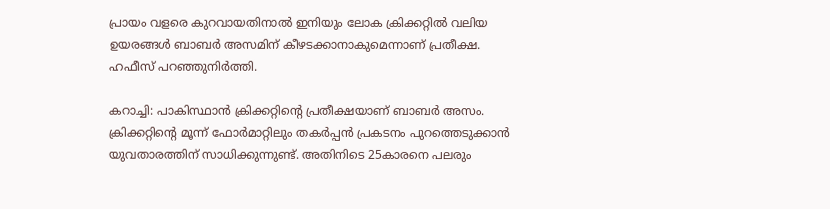പ്രായം വളരെ കുറവായതിനാല്‍ ഇനിയും ലോക ക്രിക്കറ്റില്‍ വലിയ ഉയരങ്ങള്‍ ബാബര്‍ അസമിന് കീഴടക്കാനാകുമെന്നാണ് പ്രതീക്ഷ. ഹഫീസ് പറഞ്ഞുനിര്‍ത്തി.

കറാച്ചി: പാകിസ്ഥാന്‍ ക്രിക്കറ്റിന്റെ പ്രതീക്ഷയാണ് ബാബര്‍ അസം. ക്രിക്കറ്റിന്റെ മൂന്ന് ഫോര്‍മാറ്റിലും തകര്‍പ്പന്‍ പ്രകടനം പുറത്തെടുക്കാന്‍ യുവതാരത്തിന് സാധിക്കുന്നുണ്ട്. അതിനിടെ 25കാരനെ പലരും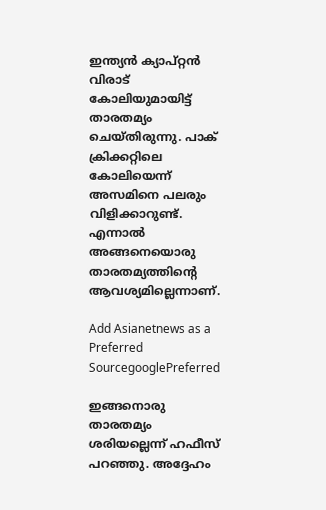ഇന്ത്യന്‍ ക്യാപ്റ്റന്‍ വിരാട് കോലിയുമായിട്ട് താരതമ്യം ചെയ്തിരുന്നു. പാക് ക്രിക്കറ്റിലെ കോലിയെന്ന് അസമിനെ പലരും വിളിക്കാറുണ്ട്. എന്നാല്‍ അങ്ങനെയൊരു താരതമ്യത്തിന്റെ ആവശ്യമില്ലെന്നാണ്.

Add Asianetnews as a Preferred SourcegooglePreferred

ഇങ്ങനൊരു താരതമ്യം ശരിയല്ലെന്ന് ഹഫീസ് പറഞ്ഞു. അദ്ദേഹം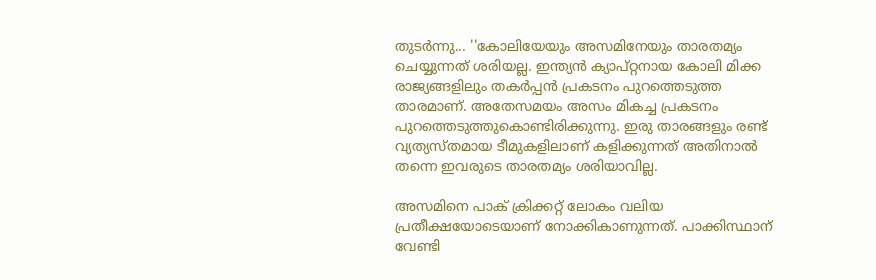തുടര്‍ന്നു... ''കോലിയേയും അസമിനേയും താരതമ്യം ചെയ്യുന്നത് ശരിയല്ല. ഇന്ത്യന്‍ ക്യാപ്റ്റനായ കോലി മിക്ക രാജ്യങ്ങളിലും തകര്‍പ്പന്‍ പ്രകടനം പുറത്തെടുത്ത താരമാണ്. അതേസമയം അസം മികച്ച പ്രകടനം പുറത്തെടുത്തുകൊണ്ടിരിക്കുന്നു. ഇരു താരങ്ങളും രണ്ട് വ്യത്യസ്തമായ ടീമുകളിലാണ് കളിക്കുന്നത് അതിനാല്‍ തന്നെ ഇവരുടെ താരതമ്യം ശരിയാവില്ല.

അസമിനെ പാക് ക്രിക്കറ്റ് ലോകം വലിയ പ്രതീക്ഷയോടെയാണ് നോക്കികാണുന്നത്. പാക്കിസ്ഥാന് വേണ്ടി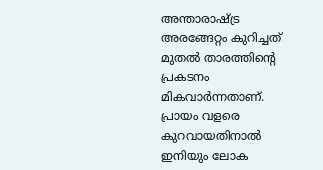അന്താരാഷ്ട്ര അരങ്ങേറ്റം കുറിച്ചത് മുതല്‍ താരത്തിന്റെ പ്രകടനം മികവാര്‍ന്നതാണ്. പ്രായം വളരെ കുറവായതിനാല്‍ ഇനിയും ലോക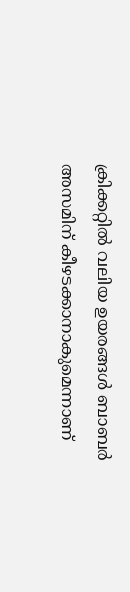ക്രിക്കറ്റില്‍ വലിയ ഉയരങ്ങള്‍ ബാബര്‍ അസമിന് കീഴടക്കാനാകുമെന്നാണ്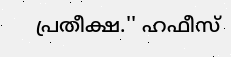പ്രതീക്ഷ.'' ഹഫീസ്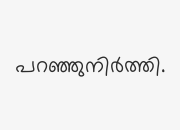പറഞ്ഞുനിര്‍ത്തി.